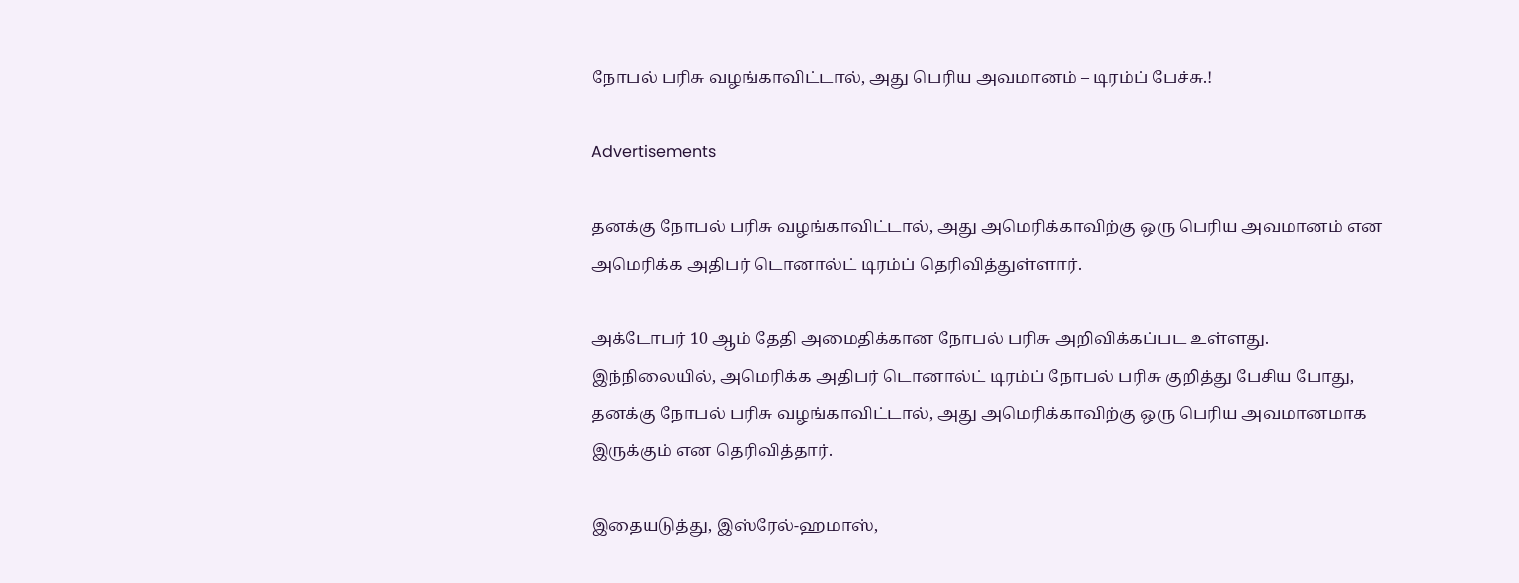நோபல் பரிசு வழங்காவிட்டால், அது பெரிய அவமானம் – டிரம்ப் பேச்சு.!

Advertisements

தனக்கு நோபல் பரிசு வழங்காவிட்டால், அது அமெரிக்காவிற்கு ஒரு பெரிய அவமானம் என அமெரிக்க அதிபர் டொனால்ட் டிரம்ப் தெரிவித்துள்ளார்.

அக்டோபர் 10 ஆம் தேதி அமைதிக்கான நோபல் பரிசு அறிவிக்கப்பட உள்ளது. இந்நிலையில், அமெரிக்க அதிபர் டொனால்ட் டிரம்ப் நோபல் பரிசு குறித்து பேசிய போது, தனக்கு நோபல் பரிசு வழங்காவிட்டால், அது அமெரிக்காவிற்கு ஒரு பெரிய அவமானமாக இருக்கும் என தெரிவித்தார்.

இதையடுத்து, இஸ்ரேல்-ஹமாஸ்,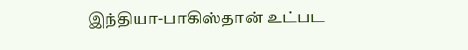இந்தியா-பாகிஸ்தான் உட்பட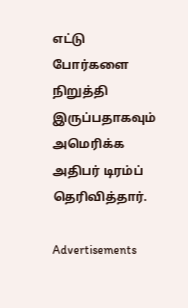எட்டு போர்களை நிறுத்தி இருப்பதாகவும் அமெரிக்க அதிபர் டிரம்ப் தெரிவித்தார்.

Advertisements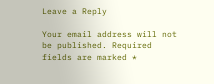Leave a Reply

Your email address will not be published. Required fields are marked *